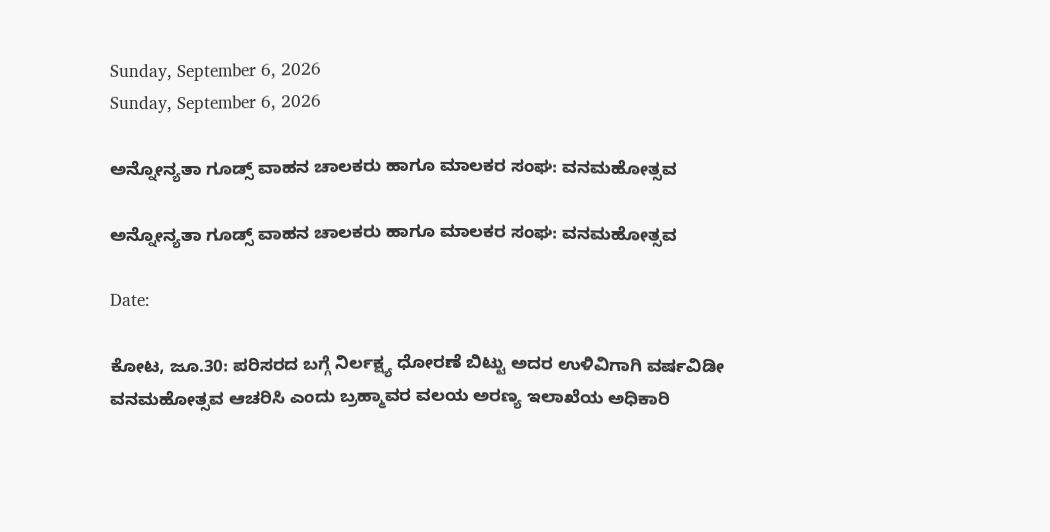Sunday, September 6, 2026
Sunday, September 6, 2026

ಅನ್ನೋನ್ಯತಾ ಗೂಡ್ಸ್ ವಾಹನ ಚಾಲಕರು ಹಾಗೂ ಮಾಲಕರ ಸಂಘ: ವನಮಹೋತ್ಸವ

ಅನ್ನೋನ್ಯತಾ ಗೂಡ್ಸ್ ವಾಹನ ಚಾಲಕರು ಹಾಗೂ ಮಾಲಕರ ಸಂಘ: ವನಮಹೋತ್ಸವ

Date:

ಕೋಟ, ಜೂ.30: ಪರಿಸರದ ಬಗ್ಗೆ ನಿರ್ಲಕ್ಷ್ಯ ಧೋರಣೆ ಬಿಟ್ಟು ಅದರ ಉಳಿವಿಗಾಗಿ ವರ್ಷವಿಡೀ ವನಮಹೋತ್ಸವ ಆಚರಿಸಿ ಎಂದು ಬ್ರಹ್ಮಾವರ ವಲಯ ಅರಣ್ಯ ಇಲಾಖೆಯ ಅಧಿಕಾರಿ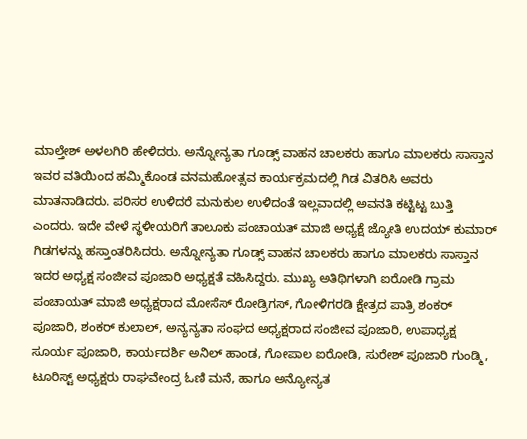ಮಾಲ್ತೇಶ್ ಅಳಲಗಿರಿ ಹೇಳಿದರು. ಅನ್ನೋನ್ಯತಾ ಗೂಡ್ಸ್ ವಾಹನ ಚಾಲಕರು ಹಾಗೂ ಮಾಲಕರು ಸಾಸ್ತಾನ ಇವರ ವತಿಯಿಂದ ಹಮ್ಮಿಕೊಂಡ ವನಮಹೋತ್ಸವ ಕಾರ್ಯಕ್ರಮದಲ್ಲಿ ಗಿಡ ವಿತರಿಸಿ ಅವರು ಮಾತನಾಡಿದರು. ಪರಿಸರ ಉಳಿದರೆ ಮನುಕುಲ ಉಳಿದಂತೆ ಇಲ್ಲವಾದಲ್ಲಿ ಅವನತಿ ಕಟ್ಟಿಟ್ಟ ಬುತ್ತಿ ಎಂದರು. ಇದೇ ವೇಳೆ ಸ್ಥಳೀಯರಿಗೆ ತಾಲೂಕು ಪಂಚಾಯತ್ ಮಾಜಿ ಅಧ್ಯಕ್ಷೆ ಜ್ಯೋತಿ ಉದಯ್ ಕುಮಾರ್ ಗಿಡಗಳನ್ನು ಹಸ್ತಾಂತರಿಸಿದರು. ಅನ್ನೋನ್ಯತಾ ಗೂಡ್ಸ್ ವಾಹನ ಚಾಲಕರು ಹಾಗೂ ಮಾಲಕರು ಸಾಸ್ತಾನ ಇದರ ಅಧ್ಯಕ್ಷ ಸಂಜೀವ ಪೂಜಾರಿ ಅಧ್ಯಕ್ಷತೆ ವಹಿಸಿದ್ದರು. ಮುಖ್ಯ ಅತಿಥಿಗಳಾಗಿ ಐರೋಡಿ ಗ್ರಾಮ ಪಂಚಾಯತ್ ಮಾಜಿ ಅಧ್ಯಕ್ಷರಾದ ಮೋಸೆಸ್ ರೋಡ್ರಿಗಸ್, ಗೋಳಿಗರಡಿ ಕ್ಷೇತ್ರದ ಪಾತ್ರಿ ಶಂಕರ್ ಪೂಜಾರಿ, ಶಂಕರ್ ಕುಲಾಲ್, ಅನ್ಯನ್ಯತಾ ಸಂಘದ ಅಧ್ಯಕ್ಷರಾದ ಸಂಜೀವ ಪೂಜಾರಿ, ಉಪಾಧ್ಯಕ್ಷ ಸೂರ್ಯ ಪೂಜಾರಿ, ಕಾರ್ಯದರ್ಶಿ ಅನಿಲ್ ಹಾಂಡ, ಗೋಪಾಲ ಐರೋಡಿ, ಸುರೇಶ್ ಪೂಜಾರಿ ಗುಂಡ್ಮಿ, ಟೂರಿಸ್ಟ್ ಅಧ್ಯಕ್ಷರು ರಾಘವೇಂದ್ರ ಓಣಿ ಮನೆ, ಹಾಗೂ ಅನ್ಯೋನ್ಯತ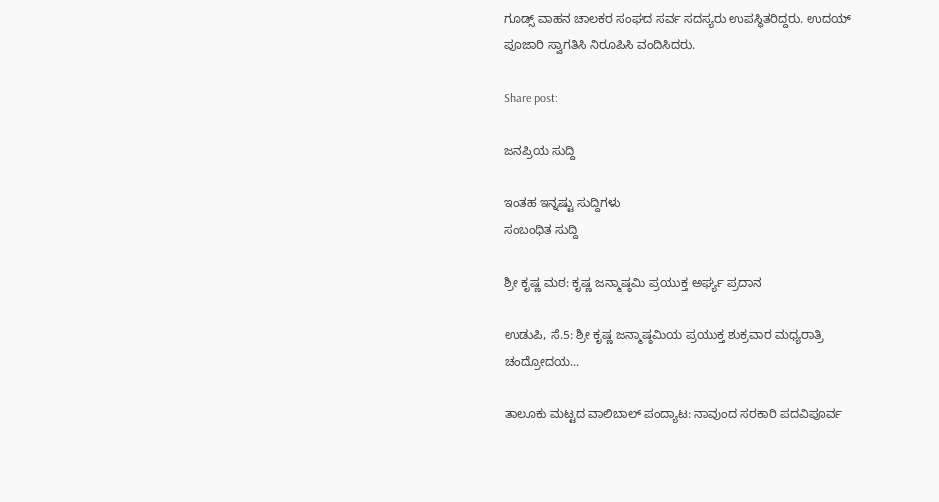ಗೂಡ್ಸ್ ವಾಹನ ಚಾಲಕರ ಸಂಘದ ಸರ್ವ ಸದಸ್ಯರು ಉಪಸ್ಥಿತರಿದ್ದರು. ಉದಯ್ ಪೂಜಾರಿ ಸ್ವಾಗತಿಸಿ ನಿರೂಪಿಸಿ ವಂದಿಸಿದರು.

Share post:

ಜನಪ್ರಿಯ ಸುದ್ದಿ

ಇಂತಹ ಇನ್ನಷ್ಟು ಸುದ್ದಿಗಳು
ಸಂಬಂಧಿತ ಸುದ್ದಿ

ಶ್ರೀ ಕೃಷ್ಣ ಮಠ: ಕೃಷ್ಣ ಜನ್ಮಾಷ್ಠಮಿ ಪ್ರಯುಕ್ತ ಅರ್ಘ್ಯ ಪ್ರದಾನ

ಉಡುಪಿ, ಸೆ.5: ಶ್ರೀ ಕೃಷ್ಣ ಜನ್ಮಾಷ್ಠಮಿಯ ಪ್ರಯುಕ್ತ ಶುಕ್ರವಾರ ಮಧ್ಯರಾತ್ರಿ ಚಂದ್ರೋದಯ...

ತಾಲೂಕು ಮಟ್ಟದ ವಾಲಿಬಾಲ್ ಪಂದ್ಯಾಟ: ನಾವುಂದ ಸರಕಾರಿ ಪದವಿಪೂರ್ವ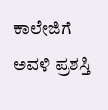ಕಾಲೇಜಿಗೆ ಅವಳಿ ಪ್ರಶಸ್ತಿ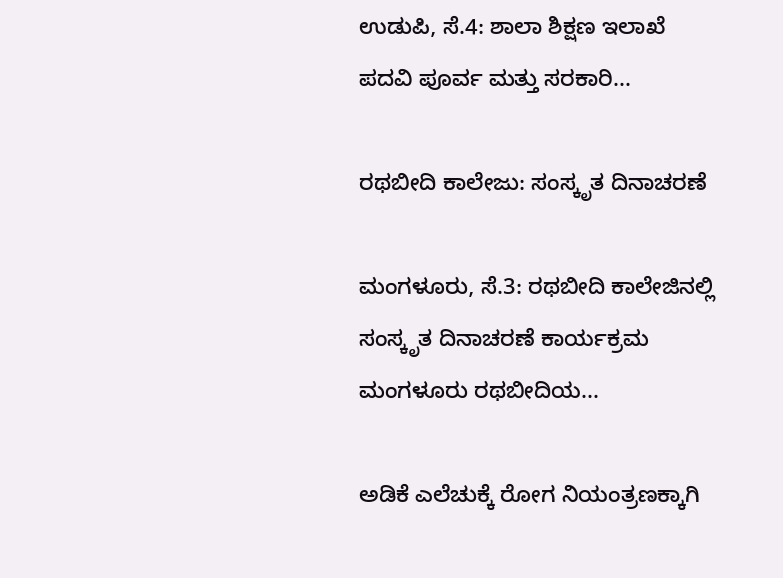ಉಡುಪಿ, ಸೆ.4: ಶಾಲಾ ಶಿಕ್ಷಣ ಇಲಾಖೆ ಪದವಿ ಪೂರ್ವ ಮತ್ತು ಸರಕಾರಿ...

ರಥಬೀದಿ ಕಾಲೇಜು: ಸಂಸ್ಕೃತ ದಿನಾಚರಣೆ

ಮಂಗಳೂರು, ಸೆ.3: ರಥಬೀದಿ ಕಾಲೇಜಿನಲ್ಲಿ ಸಂಸ್ಕೃತ ದಿನಾಚರಣೆ ಕಾರ್ಯಕ್ರಮ ಮಂಗಳೂರು ರಥಬೀದಿಯ...

ಅಡಿಕೆ ಎಲೆಚುಕ್ಕೆ ರೋಗ ನಿಯಂತ್ರಣಕ್ಕಾಗಿ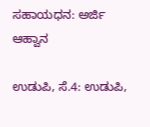ಸಹಾಯಧನ: ಅರ್ಜಿ ಆಹ್ವಾನ

ಉಡುಪಿ, ಸೆ.4: ಉಡುಪಿ,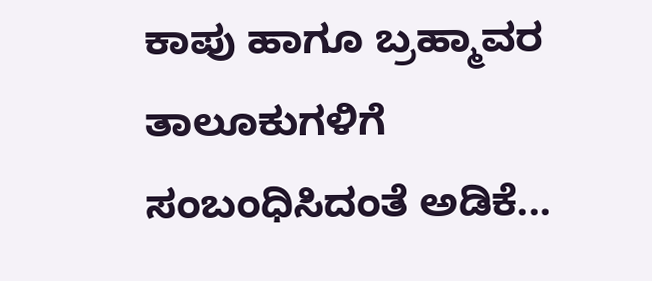ಕಾಪು ಹಾಗೂ ಬ್ರಹ್ಮಾವರ ತಾಲೂಕುಗಳಿಗೆ ಸಂಬಂಧಿಸಿದಂತೆ ಅಡಿಕೆ...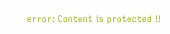error: Content is protected !!